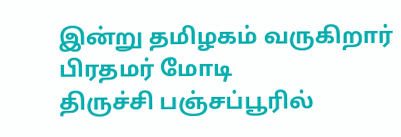இன்று தமிழகம் வருகிறார் பிரதமர் மோடி
திருச்சி பஞ்சப்பூரில்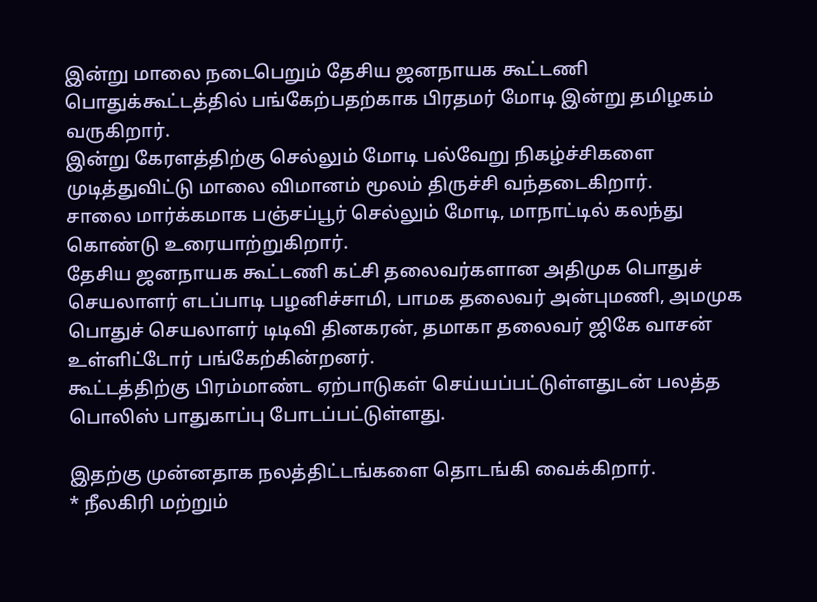இன்று மாலை நடைபெறும் தேசிய ஜனநாயக கூட்டணி பொதுக்கூட்டத்தில் பங்கேற்பதற்காக பிரதமர் மோடி இன்று தமிழகம் வருகிறார்.
இன்று கேரளத்திற்கு செல்லும் மோடி பல்வேறு நிகழ்ச்சிகளை முடித்துவிட்டு மாலை விமானம் மூலம் திருச்சி வந்தடைகிறார்.
சாலை மார்க்கமாக பஞ்சப்பூர் செல்லும் மோடி, மாநாட்டில் கலந்து கொண்டு உரையாற்றுகிறார்.
தேசிய ஜனநாயக கூட்டணி கட்சி தலைவர்களான அதிமுக பொதுச் செயலாளர் எடப்பாடி பழனிச்சாமி, பாமக தலைவர் அன்புமணி, அமமுக பொதுச் செயலாளர் டிடிவி தினகரன், தமாகா தலைவர் ஜிகே வாசன் உள்ளிட்டோர் பங்கேற்கின்றனர்.
கூட்டத்திற்கு பிரம்மாண்ட ஏற்பாடுகள் செய்யப்பட்டுள்ளதுடன் பலத்த பொலிஸ் பாதுகாப்பு போடப்பட்டுள்ளது.

இதற்கு முன்னதாக நலத்திட்டங்களை தொடங்கி வைக்கிறார்.
* நீலகிரி மற்றும்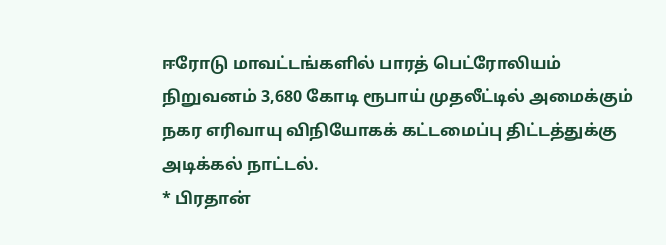ஈரோடு மாவட்டங்களில் பாரத் பெட்ரோலியம் நிறுவனம் 3,680 கோடி ரூபாய் முதலீட்டில் அமைக்கும் நகர எரிவாயு விநியோகக் கட்டமைப்பு திட்டத்துக்கு அடிக்கல் நாட்டல்.
* பிரதான்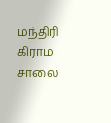மந்திரி கிராம சாலை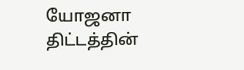யோஜனா திட்டத்தின்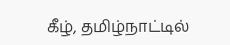கீழ், தமிழ்நாட்டில்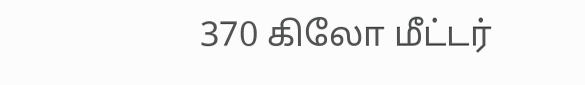370 கிலோ மீட்டர்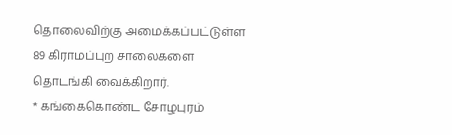தொலைவிற்கு அமைக்கப்பட்டுள்ள 89 கிராமப்புற சாலைகளை தொடங்கி வைக்கிறார்.
* கங்கைகொண்ட சோழபுரம்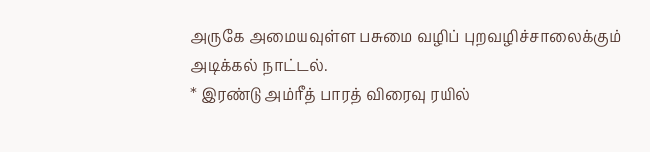அருகே அமையவுள்ள பசுமை வழிப் புறவழிச்சாலைக்கும் அடிக்கல் நாட்டல்.
* இரண்டு அம்ரீத் பாரத் விரைவு ரயில்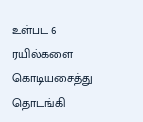உள்பட 6 ரயில்களை கொடியசைத்து தொடங்கி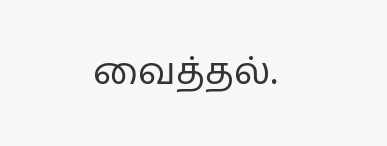வைத்தல்.